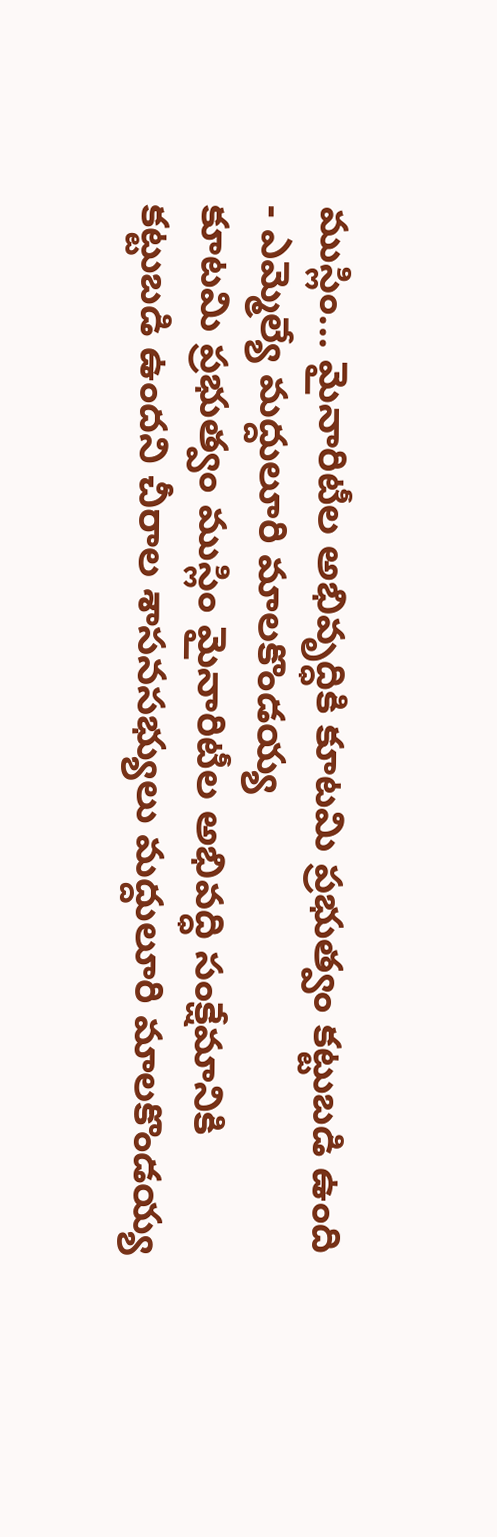ముస్లిం... మైనారిటీల అభివృద్ధికి కూటమి ప్రభుత్వం కట్టుబడి ఉంది - ఎమ్మెల్యే మద్దులూరి మాలకొండయ్య
కూటమి ప్రభుత్వం ముస్లిం మైనారిటీల అభివద్ధి సంక్షేమానికి కట్టుబడి ఉందని చీరాల శాసనసభ్యులు మద్దులూరి మాలకొండయ్య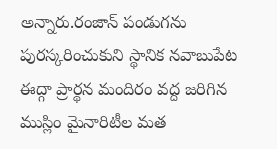అన్నారు.రంజాన్ పండుగను పురస్కరించుకుని స్థానిక నవాబుపేట ఈద్గా ప్రార్థన మందిరం వద్ద జరిగిన ముస్లిం మైనారిటీల మత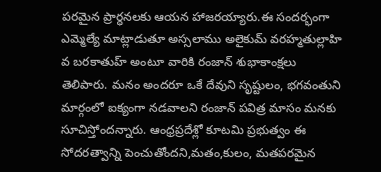పరమైన ప్రార్ధనలకు ఆయన హాజరయ్యారు.ఈ సందర్భంగా ఎమ్మెల్యే మాట్లాడుతూ అస్సలాము అలైకుమ్ వరహ్మతుల్లాహి వ బరకాతుహ్ అంటూ వారికి రంజాన్ శుభాకాంక్షలు తెలిపారు. మనం అందరూ ఒకే దేవుని సృష్టులం, భగవంతుని మార్గంలో ఐక్యంగా నడవాలని రంజాన్ పవిత్ర మాసం మనకు సూచిస్తోందన్నారు. ఆంధ్రప్రదేశ్లో కూటమి ప్రభుత్వం ఈ సోదరత్వాన్ని పెంచుతోందని,మతం,కులం, మతపరమైన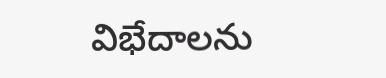విభేదాలను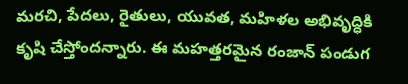మరచి, పేదలు, రైతులు, యువత, మహిళల అభివృద్ధికి కృషి చేస్తోందన్నారు. ఈ మహత్తరమైన రంజాన్ పండుగ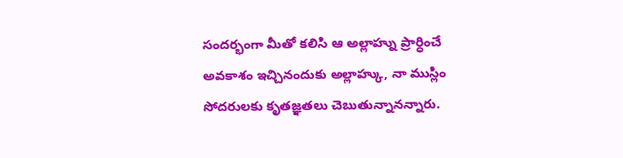సందర్భంగా మీతో కలిసి ఆ అల్లాహ్ను ప్రార్ధించే అవకాశం ఇచ్చినందుకు అల్లాహ్కు, నా ముస్లిం సోదరులకు కృతజ్ఞతలు చెబుతున్నానన్నారు.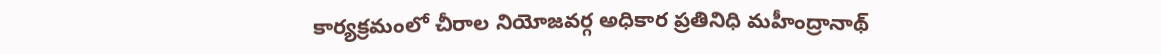కార్యక్రమంలో చీరాల నియోజవర్గ అధికార ప్రతినిధి మహీంద్రానాథ్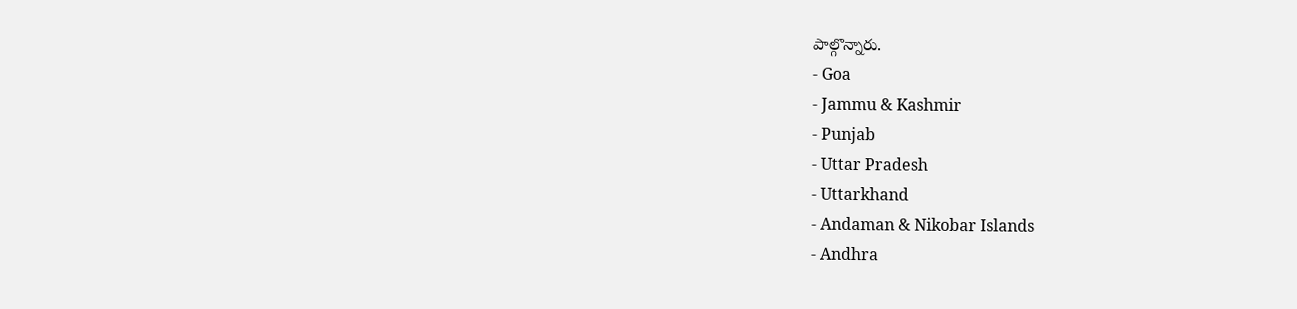పాల్గొన్నారు.
- Goa
- Jammu & Kashmir
- Punjab
- Uttar Pradesh
- Uttarkhand
- Andaman & Nikobar Islands
- Andhra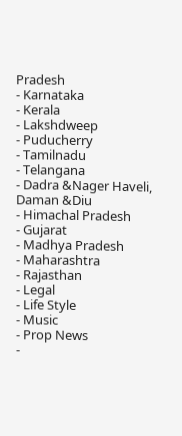Pradesh
- Karnataka
- Kerala
- Lakshdweep
- Puducherry
- Tamilnadu
- Telangana
- Dadra &Nager Haveli, Daman &Diu
- Himachal Pradesh
- Gujarat
- Madhya Pradesh
- Maharashtra
- Rajasthan
- Legal
- Life Style
- Music
- Prop News
-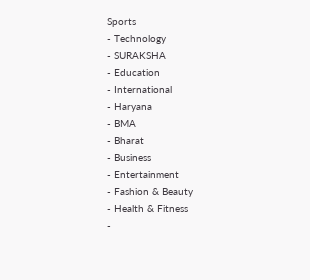Sports
- Technology
- SURAKSHA
- Education
- International
- Haryana
- BMA
- Bharat
- Business
- Entertainment
- Fashion & Beauty
- Health & Fitness
-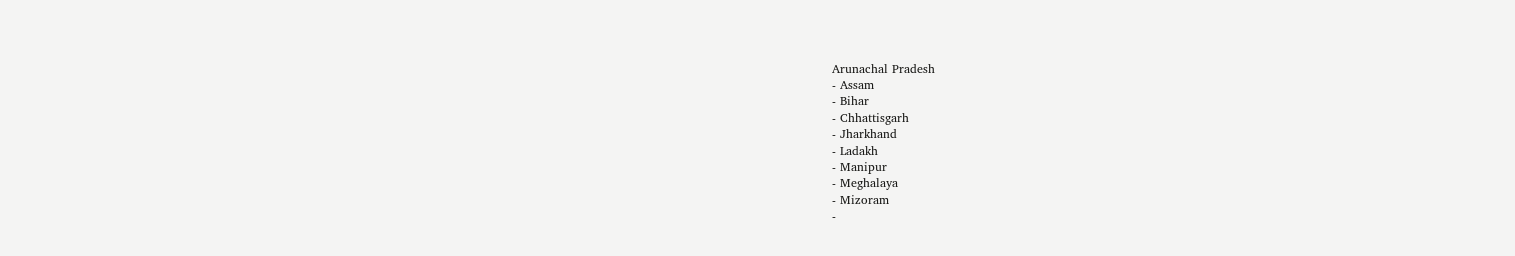Arunachal Pradesh
- Assam
- Bihar
- Chhattisgarh
- Jharkhand
- Ladakh
- Manipur
- Meghalaya
- Mizoram
-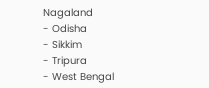Nagaland
- Odisha
- Sikkim
- Tripura
- West Bengal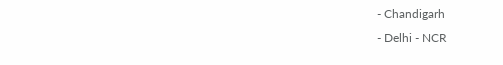- Chandigarh
- Delhi - NCR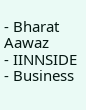- Bharat Aawaz
- IINNSIDE
- Business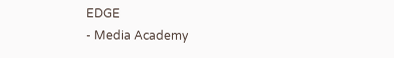EDGE
- Media Academy